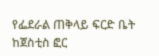የፌደራል ጠቅላይ ፍርድ ቤት ከጀስቲስ ፎር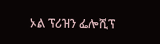ኦል ፕሪዝን ፌሎሺፕ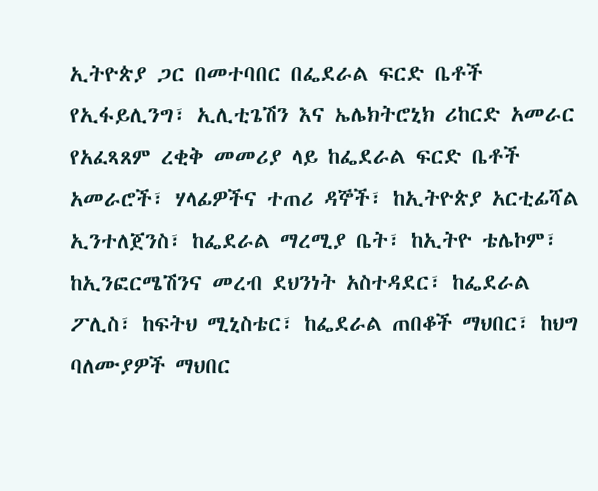ኢትዮጵያ ጋር በመተባበር በፌደራል ፍርድ ቤቶች የኢፋይሊንግ፣ ኢሊቲጌሽን እና ኤሌክትሮኒክ ሪከርድ አመራር የአፈጻጸም ረቂቅ መመሪያ ላይ ከፌደራል ፍርድ ቤቶች አመራሮች፣ ሃላፊዎችና ተጠሪ ዳኞች፣ ከኢትዮጵያ አርቲፊሻል ኢንተለጀንስ፣ ከፌደራል ማረሚያ ቤት፣ ከኢትዮ ቴሌኮም፣ ከኢንፎርሜሽንና መረብ ደህንነት አስተዳደር፣ ከፌደራል ፖሊስ፣ ከፍትህ ሚኒስቴር፣ ከፌደራል ጠበቆች ማህበር፣ ከህግ ባለሙያዎች ማህበር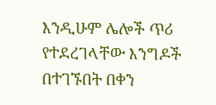እንዲሁም ሌሎች ጥሪ የተደረገላቸው እንግዶች በተገኙበት በቀን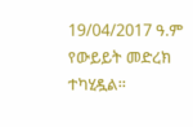19/04/2017 ዓ.ም የውይይት መድረክ ተካሂዷል።